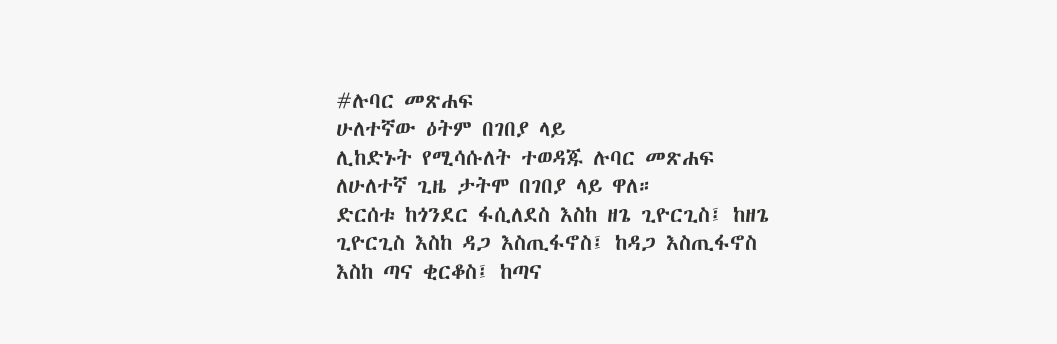#ሉባር መጽሐፍ
ሁለተኛው ዕትም በገበያ ላይ
ሊከድኑት የሚሳሱለት ተወዳጁ ሉባር መጽሐፍ ለሁለተኛ ጊዜ ታትሞ በገበያ ላይ ዋለ።
ድርሰቱ ከጎንደር ፋሲለደስ እስከ ዘጌ ጊዮርጊስ፤ ከዘጌ ጊዮርጊስ እስከ ዳጋ እስጢፋኖስ፤ ከዳጋ እስጢፋኖስ እስከ ጣና ቂርቆስ፤ ከጣና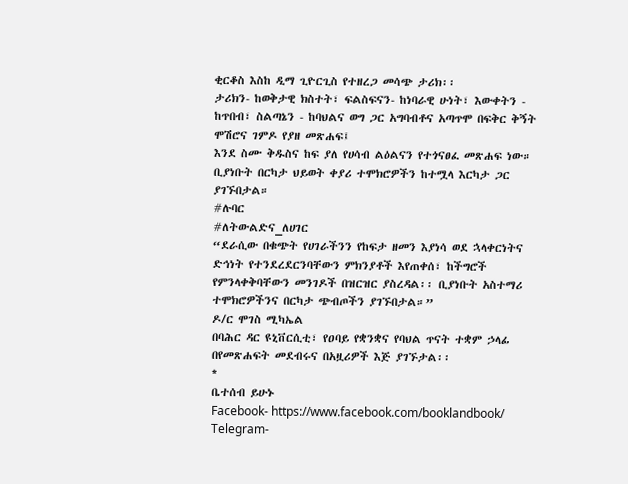ቂርቆስ እስከ ዲማ ጊዮርጊስ የተዘረጋ መሳጭ ታሪክ፡፡
ታሪክን- ከወቅታዊ ክስተት፣ ፍልስፍናን- ከነባራዊ ሁነት፣ እውቀትን - ከጥበብ፣ ስልጣኔን - ከባህልና ወግ ጋር አግባብቶና አጣጥሞ በፍቅር ቅኝት ሞሽሮና ገምዶ የያዘ መጽሐፍ፤
እንደ ስሙ ቅዱስና ከፍ ያለ የሀሳብ ልዕልናን የተጎናፀፈ መጽሐፍ ነው። ቢያነቡት በርካታ ህይወት ቀያሪ ተሞክሮዎችን ከተሟላ እርካታ ጋር ያገኙበታል።
#ሉባር
#ለትውልድና_ለሀገር
“ደራሲው በቁጭት የሀገራችንን የከፍታ ዘመን እያነሳ ወደ ኋላቀርነትና ድኅነት የተንደረደርንባቸውን ምክንያቶች እየጠቀሰ፣ ከችግሮች የምንላቀቅባቸውን መንገዶች በዝርዝር ያስረዳል፡፡ ቢያነቡት አስተማሪ ተሞክሮዎችንና በርካታ ጭብጦችን ያገኙበታል።”
ዶ/ር ሞገስ ሚካኤል
በባሕር ዳር ዩኒቨርሲቲ፣ የዐባይ የቋንቋና የባህል ጥናት ተቋም ኃላፊ
በየመጽሐፍት መደብሩና በአዟሪዎች እጅ ያገኙታል፡፡
*
ቤተሰብ ይሁኑ
Facebook- https://www.facebook.com/booklandbook/
Telegram-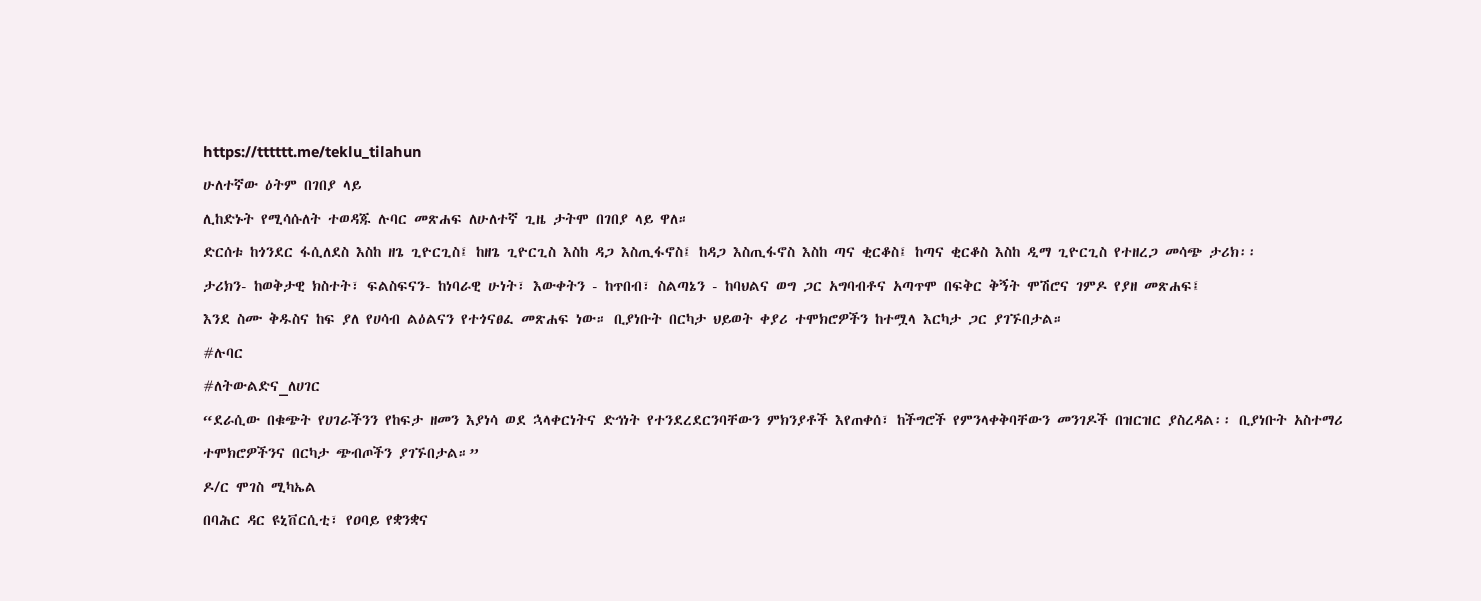https://tttttt.me/teklu_tilahun
ሁለተኛው ዕትም በገበያ ላይ
ሊከድኑት የሚሳሱለት ተወዳጁ ሉባር መጽሐፍ ለሁለተኛ ጊዜ ታትሞ በገበያ ላይ ዋለ።
ድርሰቱ ከጎንደር ፋሲለደስ እስከ ዘጌ ጊዮርጊስ፤ ከዘጌ ጊዮርጊስ እስከ ዳጋ እስጢፋኖስ፤ ከዳጋ እስጢፋኖስ እስከ ጣና ቂርቆስ፤ ከጣና ቂርቆስ እስከ ዲማ ጊዮርጊስ የተዘረጋ መሳጭ ታሪክ፡፡
ታሪክን- ከወቅታዊ ክስተት፣ ፍልስፍናን- ከነባራዊ ሁነት፣ እውቀትን - ከጥበብ፣ ስልጣኔን - ከባህልና ወግ ጋር አግባብቶና አጣጥሞ በፍቅር ቅኝት ሞሽሮና ገምዶ የያዘ መጽሐፍ፤
እንደ ስሙ ቅዱስና ከፍ ያለ የሀሳብ ልዕልናን የተጎናፀፈ መጽሐፍ ነው። ቢያነቡት በርካታ ህይወት ቀያሪ ተሞክሮዎችን ከተሟላ እርካታ ጋር ያገኙበታል።
#ሉባር
#ለትውልድና_ለሀገር
“ደራሲው በቁጭት የሀገራችንን የከፍታ ዘመን እያነሳ ወደ ኋላቀርነትና ድኅነት የተንደረደርንባቸውን ምክንያቶች እየጠቀሰ፣ ከችግሮች የምንላቀቅባቸውን መንገዶች በዝርዝር ያስረዳል፡፡ ቢያነቡት አስተማሪ ተሞክሮዎችንና በርካታ ጭብጦችን ያገኙበታል።”
ዶ/ር ሞገስ ሚካኤል
በባሕር ዳር ዩኒቨርሲቲ፣ የዐባይ የቋንቋና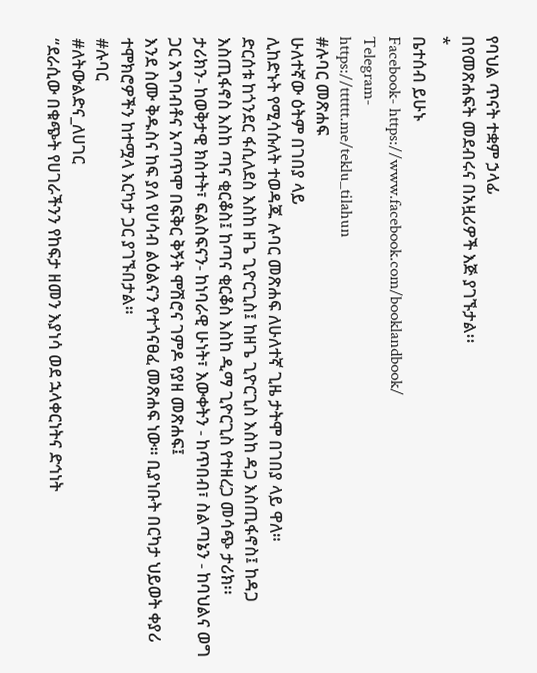የባህል ጥናት ተቋም ኃላፊ
በየመጽሐፍት መደብሩና በአዟሪዎች እጅ ያገኙታል፡፡
*
ቤተሰብ ይሁኑ
Facebook- https://www.facebook.com/booklandbook/
Telegram-
https://tttttt.me/teklu_tilahun
#ሉባር መጽሐፍ
ሁለተኛው ዕትም በገበያ ላይ
ሊከድኑት የሚሳሱለት ተወዳጁ ሉባር መጽሐፍ ለሁለተኛ ጊዜ ታትሞ በገበያ ላይ ዋለ።
ድርሰቱ ከጎንደር ፋሲለደስ እስከ ዘጌ ጊዮርጊስ፤ ከዘጌ ጊዮርጊስ እስከ ዳጋ እስጢፋኖስ፤ ከዳጋ እስጢፋኖስ እስከ ጣና ቂርቆስ፤ ከጣና ቂርቆስ እስከ ዲማ ጊዮርጊስ የተዘረጋ መሳጭ ታሪክ፡፡
ታሪክን- ከወቅታዊ ክስተት፣ ፍልስፍናን- ከነባራዊ ሁነት፣ እውቀትን - ከጥበብ፣ ስልጣኔን - ከባህልና ወግ ጋር አግባብቶና አጣጥሞ በፍቅር ቅኝት ሞሽሮና ገምዶ የያዘ መጽሐፍ፤
እንደ ስሙ ቅዱስና ከፍ ያለ የሀሳብ ልዕልናን የተጎናፀፈ መጽሐፍ ነው። ቢያነቡት በርካታ ህይወት ቀያሪ ተሞክሮዎችን ከተሟላ እርካታ ጋር ያገኙበታል።
#ሉባር
#ለትውልድና_ለሀገር
“ደራሲው በቁጭት የሀገራችንን የከፍታ ዘመን እያነሳ ወደ ኋላቀርነትና ድኅነት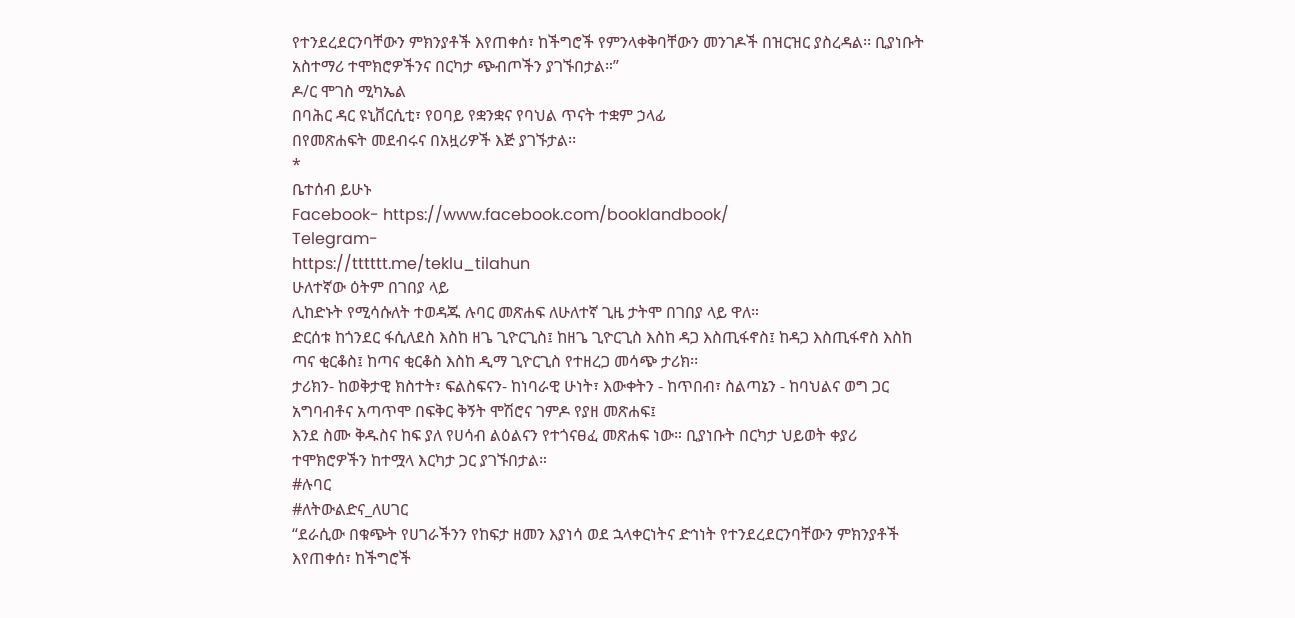የተንደረደርንባቸውን ምክንያቶች እየጠቀሰ፣ ከችግሮች የምንላቀቅባቸውን መንገዶች በዝርዝር ያስረዳል፡፡ ቢያነቡት አስተማሪ ተሞክሮዎችንና በርካታ ጭብጦችን ያገኙበታል።”
ዶ/ር ሞገስ ሚካኤል
በባሕር ዳር ዩኒቨርሲቲ፣ የዐባይ የቋንቋና የባህል ጥናት ተቋም ኃላፊ
በየመጽሐፍት መደብሩና በአዟሪዎች እጅ ያገኙታል፡፡
*
ቤተሰብ ይሁኑ
Facebook- https://www.facebook.com/booklandbook/
Telegram-
https://tttttt.me/teklu_tilahun
ሁለተኛው ዕትም በገበያ ላይ
ሊከድኑት የሚሳሱለት ተወዳጁ ሉባር መጽሐፍ ለሁለተኛ ጊዜ ታትሞ በገበያ ላይ ዋለ።
ድርሰቱ ከጎንደር ፋሲለደስ እስከ ዘጌ ጊዮርጊስ፤ ከዘጌ ጊዮርጊስ እስከ ዳጋ እስጢፋኖስ፤ ከዳጋ እስጢፋኖስ እስከ ጣና ቂርቆስ፤ ከጣና ቂርቆስ እስከ ዲማ ጊዮርጊስ የተዘረጋ መሳጭ ታሪክ፡፡
ታሪክን- ከወቅታዊ ክስተት፣ ፍልስፍናን- ከነባራዊ ሁነት፣ እውቀትን - ከጥበብ፣ ስልጣኔን - ከባህልና ወግ ጋር አግባብቶና አጣጥሞ በፍቅር ቅኝት ሞሽሮና ገምዶ የያዘ መጽሐፍ፤
እንደ ስሙ ቅዱስና ከፍ ያለ የሀሳብ ልዕልናን የተጎናፀፈ መጽሐፍ ነው። ቢያነቡት በርካታ ህይወት ቀያሪ ተሞክሮዎችን ከተሟላ እርካታ ጋር ያገኙበታል።
#ሉባር
#ለትውልድና_ለሀገር
“ደራሲው በቁጭት የሀገራችንን የከፍታ ዘመን እያነሳ ወደ ኋላቀርነትና ድኅነት የተንደረደርንባቸውን ምክንያቶች እየጠቀሰ፣ ከችግሮች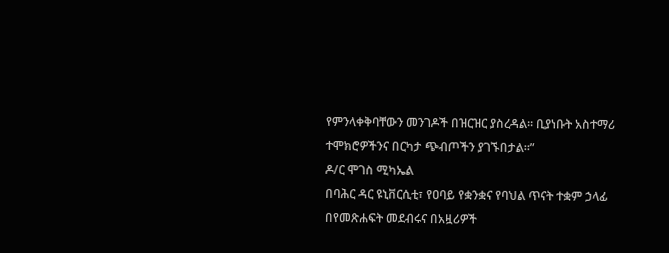የምንላቀቅባቸውን መንገዶች በዝርዝር ያስረዳል፡፡ ቢያነቡት አስተማሪ ተሞክሮዎችንና በርካታ ጭብጦችን ያገኙበታል።”
ዶ/ር ሞገስ ሚካኤል
በባሕር ዳር ዩኒቨርሲቲ፣ የዐባይ የቋንቋና የባህል ጥናት ተቋም ኃላፊ
በየመጽሐፍት መደብሩና በአዟሪዎች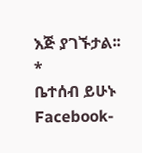እጅ ያገኙታል፡፡
*
ቤተሰብ ይሁኑ
Facebook-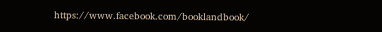https://www.facebook.com/booklandbook/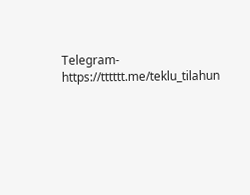Telegram-
https://tttttt.me/teklu_tilahun